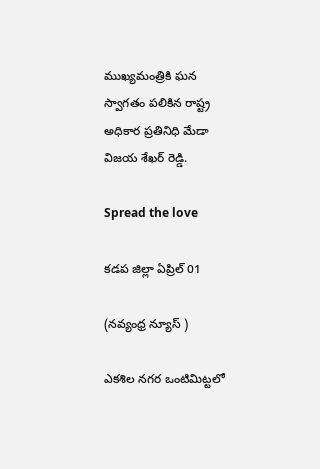ముఖ్యమంత్రికి ఘన స్వాగతం పలికిన రాష్ట్ర అధికార ప్రతినిధి మేడా విజయ శేఖర్ రెడ్డి.

Spread the love

కడప జిల్లా ఏప్రిల్ 01

(నవ్యంధ్ర న్యూస్ )

ఎకశిల నగర ఒంటిమిట్టలో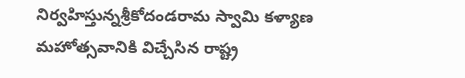నిర్వహిస్తున్నశ్రీకోదండరామ స్వామి కళ్యాణ మహోత్సవానికి విచ్చేసిన రాష్ట్ర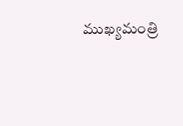ముఖ్యమంత్రి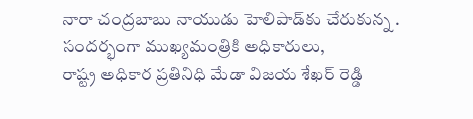నారా చంద్రబాబు నాయుడు హెలిపాడ్‌కు చేరుకున్న .
సందర్భంగా ముఖ్యమంత్రికి అధికారులు,
రాష్ట్ర అధికార ప్రతినిధి మేడా విజయ శేఖర్ రెడ్డి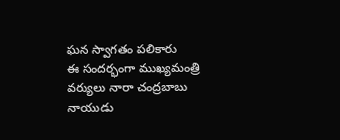ఘన స్వాగతం పలికారు
ఈ సందర్భంగా ముఖ్యమంత్రి వర్యులు నారా చంద్రబాబు నాయుడు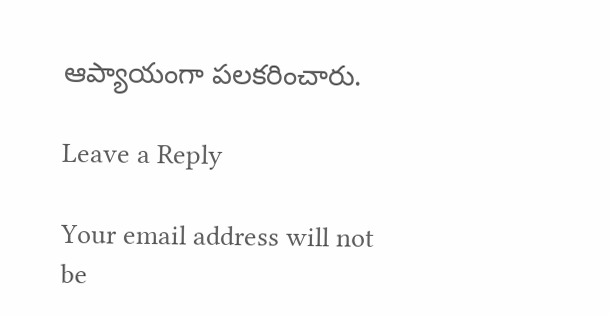ఆప్యాయంగా పలకరించారు.

Leave a Reply

Your email address will not be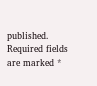published. Required fields are marked *